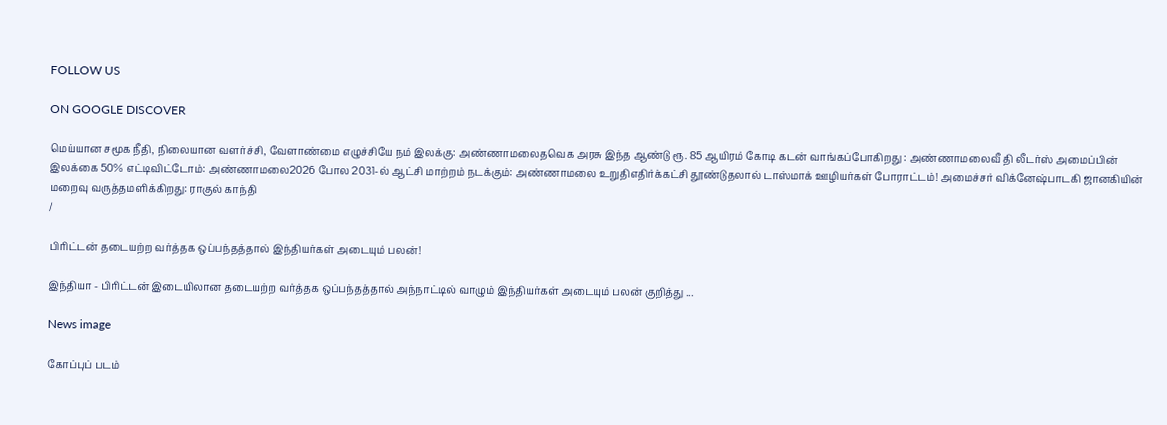FOLLOW US

ON GOOGLE DISCOVER

மெய்யான சமூக நீதி, நிலையான வளர்ச்சி, வேளாண்மை எழுச்சியே நம் இலக்கு: அண்ணாமலைதவெக அரசு இந்த ஆண்டு ரூ. 85 ஆயிரம் கோடி கடன் வாங்கப்போகிறது : அண்ணாமலைவீ தி லீடர்ஸ் அமைப்பின் இலக்கை 50% எட்டிவிட்டோம்: அண்ணாமலை2026 போல 2031-ல் ஆட்சி மாற்றம் நடக்கும்: அண்ணாமலை உறுதிஎதிர்க்கட்சி தூண்டுதலால் டாஸ்மாக் ஊழியர்கள் போராட்டம்! அமைச்சர் விக்னேஷ்பாடகி ஜானகியின் மறைவு வருத்தமளிக்கிறது: ராகுல் காந்தி
/

பிரிட்டன் தடையற்ற வர்த்தக ஒப்பந்தத்தால் இந்தியர்கள் அடையும் பலன்!

இந்தியா - பிரிட்டன் இடையிலான தடையற்ற வர்த்தக ஒப்பந்தத்தால் அந்நாட்டில் வாழும் இந்தியர்கள் அடையும் பலன் குறித்து ...

News image

கோப்புப் படம்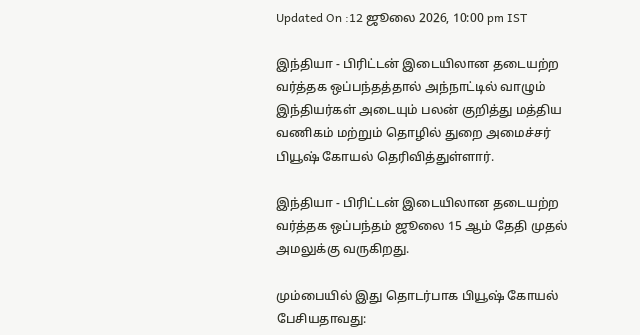Updated On :12 ஜூலை 2026, 10:00 pm IST

இந்தியா - பிரிட்டன் இடையிலான தடையற்ற வர்த்தக ஒப்பந்தத்தால் அந்நாட்டில் வாழும் இந்தியர்கள் அடையும் பலன் குறித்து மத்திய வணிகம் மற்றும் தொழில் துறை அமைச்சர் பியூஷ் கோயல் தெரிவித்துள்ளார்.

இந்தியா - பிரிட்டன் இடையிலான தடையற்ற வர்த்தக ஒப்பந்தம் ஜூலை 15 ஆம் தேதி முதல் அமலுக்கு வருகிறது.

மும்பையில் இது தொடர்பாக பியூஷ் கோயல் பேசியதாவது: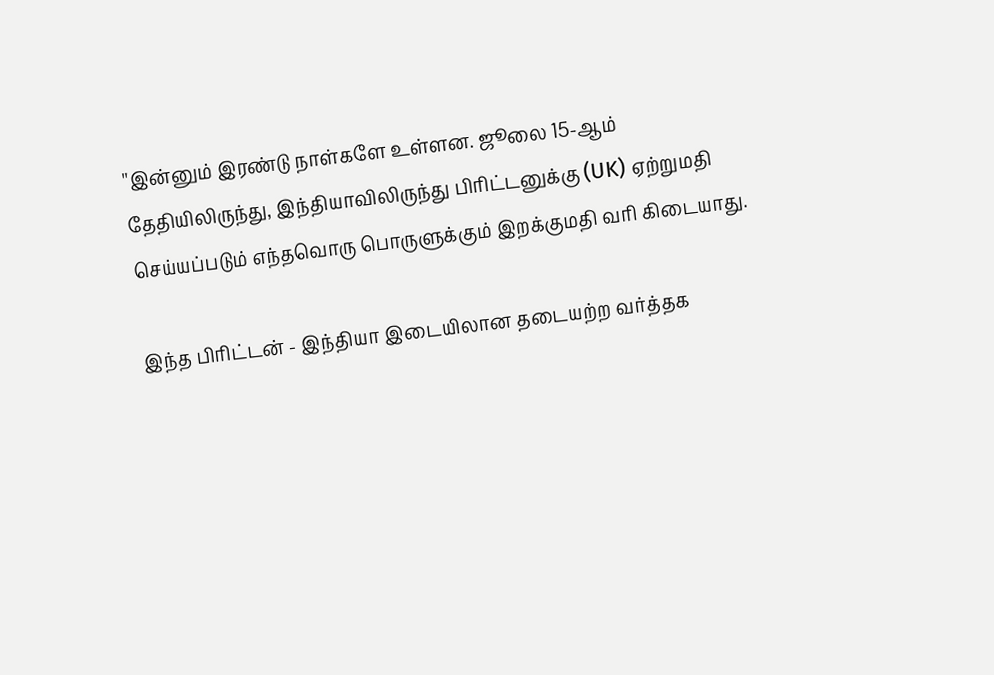''இன்னும் இரண்டு நாள்களே உள்ளன. ஜூலை 15-ஆம் தேதியிலிருந்து, இந்தியாவிலிருந்து பிரிட்டனுக்கு (UK) ஏற்றுமதி செய்யப்படும் எந்தவொரு பொருளுக்கும் இறக்குமதி வரி கிடையாது.

இந்த பிரிட்டன் - இந்தியா இடையிலான தடையற்ற வர்த்தக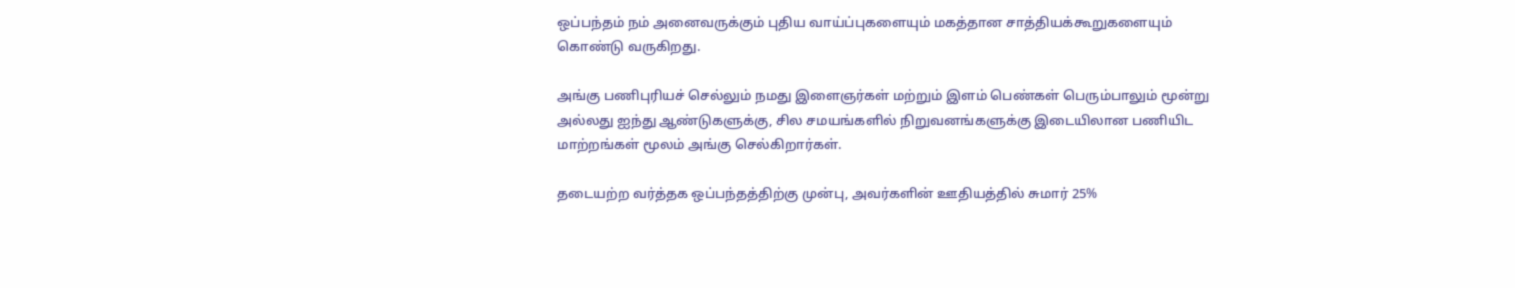ஒப்பந்தம் நம் அனைவருக்கும் புதிய வாய்ப்புகளையும் மகத்தான சாத்தியக்கூறுகளையும் கொண்டு வருகிறது.

அங்கு பணிபுரியச் செல்லும் நமது இளைஞர்கள் மற்றும் இளம் பெண்கள் பெரும்பாலும் மூன்று அல்லது ஐந்து ஆண்டுகளுக்கு, சில சமயங்களில் நிறுவனங்களுக்கு இடையிலான பணியிட மாற்றங்கள் மூலம் அங்கு செல்கிறார்கள்.

தடையற்ற வர்த்தக ஒப்பந்தத்திற்கு முன்பு, அவர்களின் ஊதியத்தில் சுமார் 25%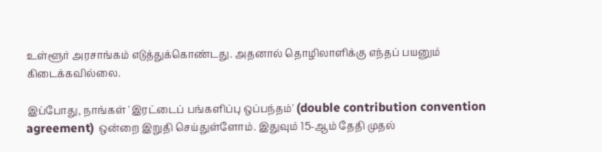உள்ளூர் அரசாங்கம் எடுத்துக்கொண்டது. அதனால் தொழிலாளிக்கு எந்தப் பயனும் கிடைக்கவில்லை.

இப்போது, நாங்கள் 'இரட்டைப் பங்களிப்பு ஒப்பந்தம்' (double contribution convention agreement) ஒன்றை இறுதி செய்துள்ளோம். இதுவும் 15-ஆம் தேதி முதல்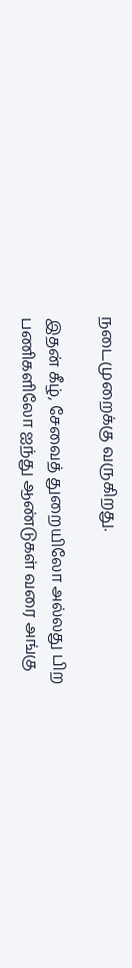நடைமுறைக்கு வருகிறது.

இதன் கீழ், சேவைத் துறையிலோ அல்லது பிற பணிகளிலோ ஐந்து ஆண்டுகள் வரை அங்கு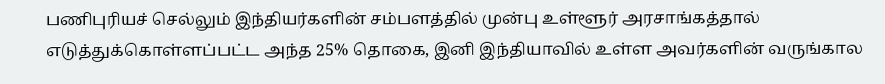பணிபுரியச் செல்லும் இந்தியர்களின் சம்பளத்தில் முன்பு உள்ளூர் அரசாங்கத்தால் எடுத்துக்கொள்ளப்பட்ட அந்த 25% தொகை, இனி இந்தியாவில் உள்ள அவர்களின் வருங்கால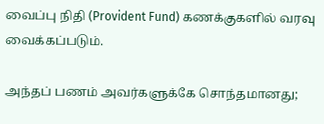வைப்பு நிதி (Provident Fund) கணக்குகளில் வரவு வைக்கப்படும்.

அந்தப் பணம் அவர்களுக்கே சொந்தமானது;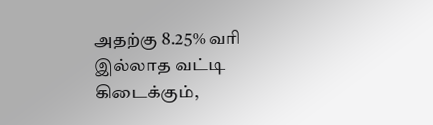அதற்கு 8.25% வரி இல்லாத வட்டி கிடைக்கும்,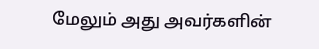மேலும் அது அவர்களின்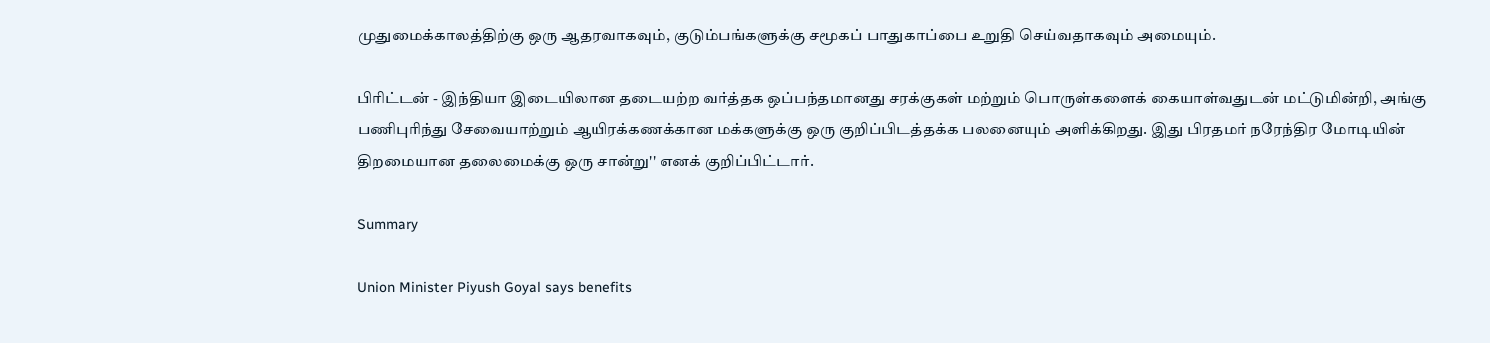முதுமைக்காலத்திற்கு ஒரு ஆதரவாகவும், குடும்பங்களுக்கு சமூகப் பாதுகாப்பை உறுதி செய்வதாகவும் அமையும்.

பிரிட்டன் - இந்தியா இடையிலான தடையற்ற வர்த்தக ஒப்பந்தமானது சரக்குகள் மற்றும் பொருள்களைக் கையாள்வதுடன் மட்டுமின்றி, அங்கு பணிபுரிந்து சேவையாற்றும் ஆயிரக்கணக்கான மக்களுக்கு ஒரு குறிப்பிடத்தக்க பலனையும் அளிக்கிறது. இது பிரதமர் நரேந்திர மோடியின் திறமையான தலைமைக்கு ஒரு சான்று'' எனக் குறிப்பிட்டார்.

Summary

Union Minister Piyush Goyal says benefits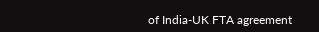of India-UK FTA agreement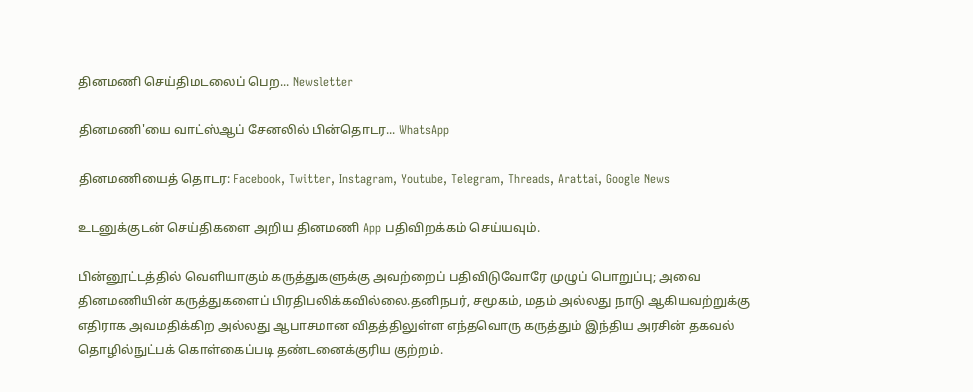தினமணி செய்திமடலைப் பெற... Newsletter

தினமணி'யை வாட்ஸ்ஆப் சேனலில் பின்தொடர... WhatsApp

தினமணியைத் தொடர: Facebook, Twitter, Instagram, Youtube, Telegram, Threads, Arattai, Google News

உடனுக்குடன் செய்திகளை அறிய தினமணி App பதிவிறக்கம் செய்யவும்.

பின்னூட்டத்தில் வெளியாகும் கருத்துகளுக்கு அவற்றைப் பதிவிடுவோரே முழுப் பொறுப்பு; அவை தினமணியின் கருத்துகளைப் பிரதிபலிக்கவில்லை.தனிநபர், சமூகம், மதம் அல்லது நாடு ஆகியவற்றுக்கு எதிராக அவமதிக்கிற அல்லது ஆபாசமான விதத்திலுள்ள எந்தவொரு கருத்தும் இந்திய அரசின் தகவல் தொழில்நுட்பக் கொள்கைப்படி தண்டனைக்குரிய குற்றம்.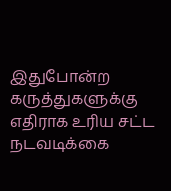இதுபோன்ற கருத்துகளுக்கு எதிராக உரிய சட்ட நடவடிக்கை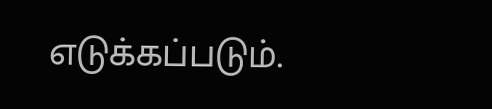எடுக்கப்படும்.